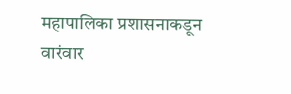महापालिका प्रशासनाकडून वारंवार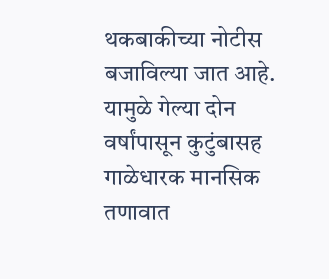थकबाकीच्या नोटीस बजाविल्या जात आहे. यामुळे गेल्या दोन वर्षांपासून कुटुंबासह गाळेधारक मानसिक तणावात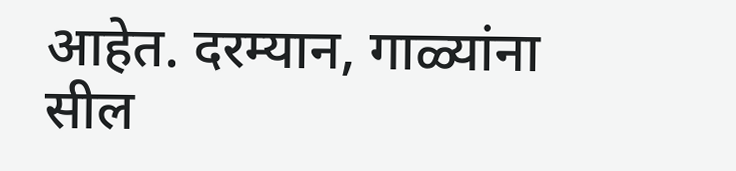आहेत. दरम्यान, गाळ्यांना सील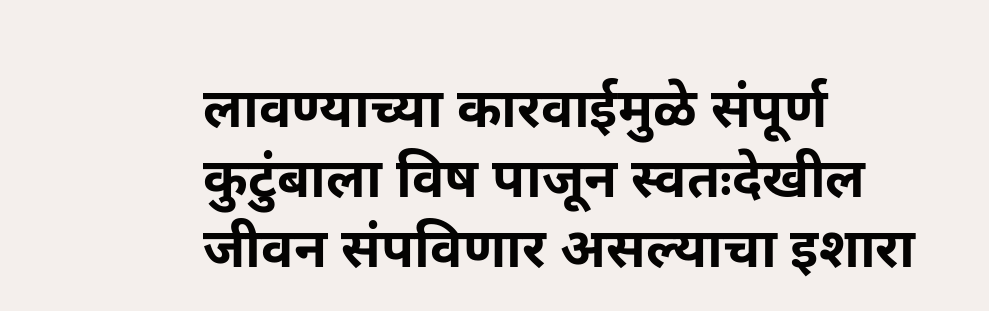लावण्याच्या कारवाईमुळे संपूर्ण कुटुंबाला विष पाजून स्वतःदेखील जीवन संपविणार असल्याचा इशारा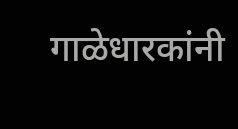गाळेधारकांनी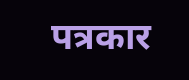पत्रकार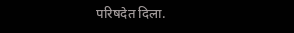परिषदेत दिला.